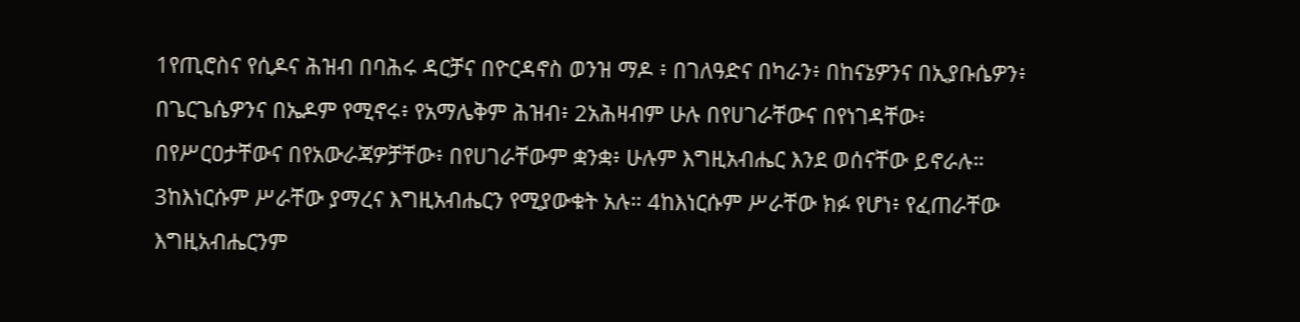1የጢሮስና የሲዶና ሕዝብ በባሕሩ ዳርቻና በዮርዳኖስ ወንዝ ማዶ ፥ በገለዓድና በካራን፥ በከናኔዎንና በኢያቡሴዎን፥ በጌርጌሴዎንና በኤዶም የሚኖሩ፥ የአማሌቅም ሕዝብ፥ 2አሕዛብም ሁሉ በየሀገራቸውና በየነገዳቸው፥ በየሥርዐታቸውና በየአውራጃዎቻቸው፥ በየሀገራቸውም ቋንቋ፥ ሁሉም እግዚአብሔር እንደ ወሰናቸው ይኖራሉ። 3ከእነርሱም ሥራቸው ያማረና እግዚአብሔርን የሚያውቁት አሉ። 4ከእነርሱም ሥራቸው ክፉ የሆነ፥ የፈጠራቸው እግዚአብሔርንም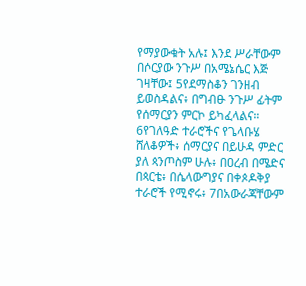የማያውቁት አሉ፤ እንደ ሥራቸውም በሶርያው ንጉሥ በአሜኔሴር እጅ ገዛቸው፤ 5የደማስቆን ገንዘብ ይወስዳልና፥ በግብፁ ንጉሥ ፊትም የሰማርያን ምርኮ ይካፈላልና። 6የገለዓድ ተራሮችና የጌላቡሄ ሸለቆዎች፥ ሰማርያና በይሁዳ ምድር ያለ ጳንጦስም ሁሉ፥ በዐረብ በሜድና በጳርቴ፥ በሴላውግያና በቀጶዶቅያ ተራሮች የሚኖሩ፥ 7በአውራጃቸውም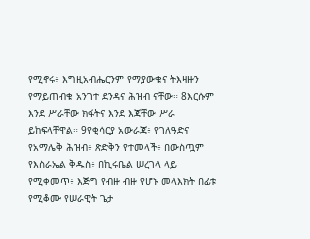የሚኖሩ፥ እግዚአብሔርንም የማያውቁና ትእዛዙን የማይጠብቁ አንገተ ደንዳና ሕዝብ ናቸው። 8እርሱም እንደ ሥራቸው ክፋትና እንደ እጃቸው ሥራ ይከፍላቸዋል። 9የቂሳርያ አውራጃ፥ የገለዓድና የአማሌቅ ሕዝብ፥ ጽድቅን የተመላች፥ በውስጧም የእስራኤል ቅዱስ፥ በኪሩቤል ሠረገላ ላይ የሚቀመጥ፥ እጅግ የብዙ ብዙ የሆኑ መላእክት በፊቱ የሚቆሙ የሠራዊት ጌታ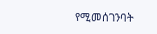የሚመሰገንባት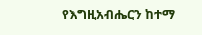የእግዚአብሔርን ከተማ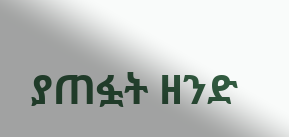ያጠፏት ዘንድ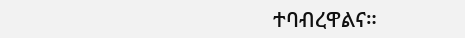ተባብረዋልና።